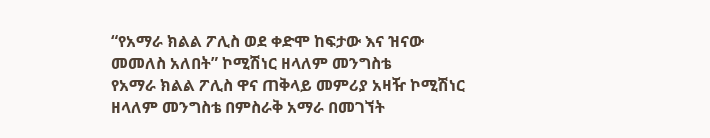“የአማራ ክልል ፖሊስ ወደ ቀድሞ ከፍታው እና ዝናው መመለስ አለበት” ኮሚሽነር ዘላለም መንግስቴ
የአማራ ክልል ፖሊስ ዋና ጠቅላይ መምሪያ አዛዥ ኮሚሽነር ዘላለም መንግስቴ በምስራቅ አማራ በመገኘት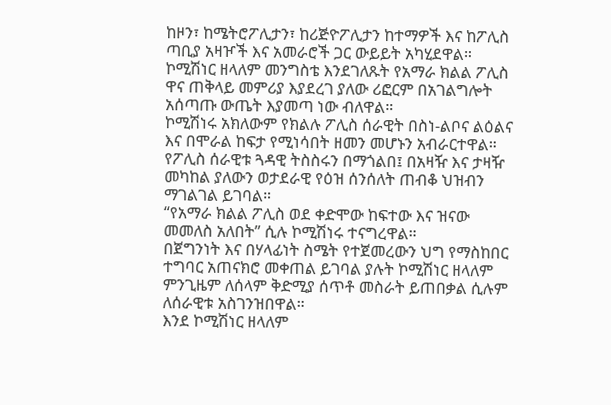ከዞን፣ ከሜትሮፖሊታን፣ ከሪጅዮፖሊታን ከተማዎች እና ከፖሊስ ጣቢያ አዛዦች እና አመራሮች ጋር ውይይት አካሂደዋል።
ኮሚሽነር ዘላለም መንግስቴ እንደገለጹት የአማራ ክልል ፖሊስ ዋና ጠቅላይ መምሪያ እያደረገ ያለው ሪፎርም በአገልግሎት አሰጣጡ ውጤት እያመጣ ነው ብለዋል።
ኮሚሽነሩ አክለውም የክልሉ ፖሊስ ሰራዊት በስነ-ልቦና ልዕልና እና በሞራል ከፍታ የሚነሳበት ዘመን መሆኑን አብራርተዋል።
የፖሊስ ሰራዊቱ ጓዳዊ ትስስሩን በማጎልበ፤ በአዛዥ እና ታዛዥ መካከል ያለውን ወታደራዊ የዕዝ ሰንሰለት ጠብቆ ህዝብን ማገልገል ይገባል።
“የአማራ ክልል ፖሊስ ወደ ቀድሞው ከፍተው እና ዝናው መመለስ አለበት” ሲሉ ኮሚሽነሩ ተናግረዋል።
በጀግንነት እና በሃላፊነት ስሜት የተጀመረውን ህግ የማስከበር ተግባር አጠናክሮ መቀጠል ይገባል ያሉት ኮሚሽነር ዘላለም ምንጊዜም ለሰላም ቅድሚያ ሰጥቶ መስራት ይጠበቃል ሲሉም ለሰራዊቱ አስገንዝበዋል።
እንደ ኮሚሽነር ዘላለም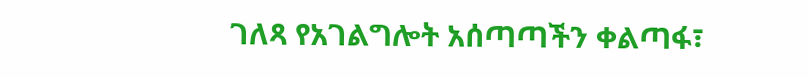ገለጻ የአገልግሎት አሰጣጣችን ቀልጣፋ፣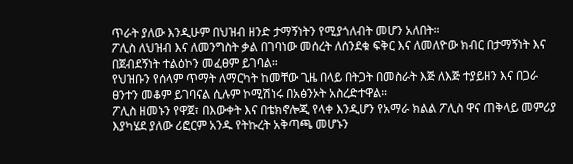ጥራት ያለው እንዲሁም በህዝብ ዘንድ ታማኝነትን የሚያጎለብት መሆን አለበት።
ፖሊስ ለህዝብ እና ለመንግስት ቃል በገባነው መሰረት ለሰንደቁ ፍቅር እና ለመለዮው ክብር በታማኝነት እና በጀብደኝነት ተልዕኮን መፈፀም ይገባል።
የህዝቡን የሰላም ጥማት ለማርካት ከመቸው ጊዜ በላይ በትጋት በመስራት እጅ ለእጅ ተያይዘን እና በጋራ ፀንተን መቆም ይገባናል ሲሉም ኮሚሽነሩ በአፅንኦት አስረድተዋል።
ፖሊስ ዘመኑን የዋጀ፣ በእውቀት እና በቴክኖሎጂ የላቀ እንዲሆን የአማራ ክልል ፖሊስ ዋና ጠቅላይ መምሪያ እያካሄደ ያለው ሪፎርም አንዱ የትኩረት አቅጣጫ መሆኑን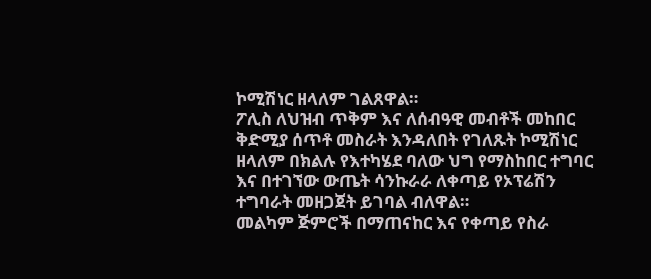ኮሚሽነር ዘላለም ገልጸዋል።
ፖሊስ ለህዝብ ጥቅም እና ለሰብዓዊ መብቶች መከበር ቅድሚያ ሰጥቶ መስራት እንዳለበት የገለጹት ኮሚሽነር ዘላለም በክልሉ የእተካሄደ ባለው ህግ የማስከበር ተግባር እና በተገኘው ውጤት ሳንኩራራ ለቀጣይ የኦፕሬሽን ተግባራት መዘጋጀት ይገባል ብለዋል።
መልካም ጅምሮች በማጠናከር እና የቀጣይ የስራ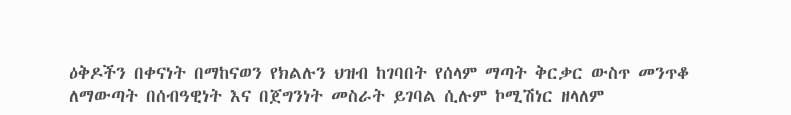ዕቅዶችን በቀናነት በማከናወን የክልሉን ህዝብ ከገባበት የሰላም ማጣት ቅርቃር ውስጥ መንጥቆ ለማውጣት በሰብዓዊነት እና በጀግንነት መስራት ይገባል ሲሉም ኮሚሽነር ዘላለም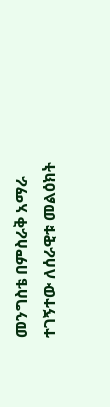መንግስቴ በምስራቅ አማራ ተገኝተው ለሰራዊቱ መልዕክት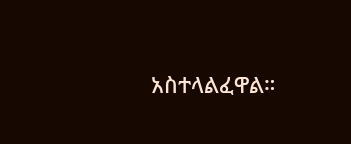አስተላልፈዋል።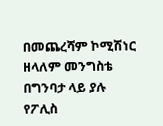በመጨረሻም ኮሚሽነር ዘላለም መንግስቴ በግንባታ ላይ ያሉ የፖሊስ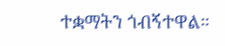ተቋማትን ጎብኝተዋል።